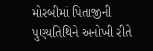મોરબીમાં પિતાજીની પુણ્યતિથિને અનોખી રીતે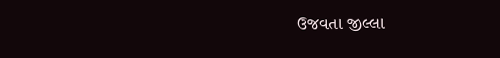ઉજવતા જીલ્લા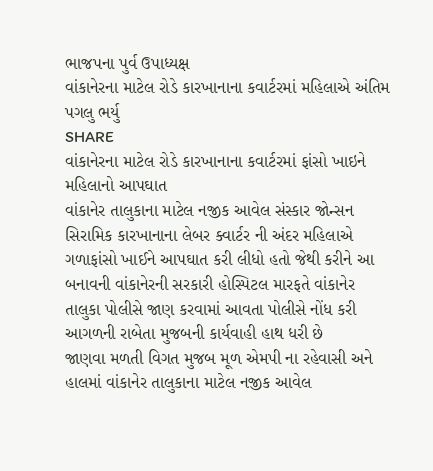ભાજપના પુર્વ ઉપાધ્યક્ષ
વાંકાનેરના માટેલ રોડે કારખાનાના કવાર્ટરમાં મહિલાએ અંતિમ પગલુ ભર્યુ
SHARE
વાંકાનેરના માટેલ રોડે કારખાનાના કવાર્ટરમાં ફાંસો ખાઇને મહિલાનો આપઘાત
વાંકાનેર તાલુકાના માટેલ નજીક આવેલ સંસ્કાર જોન્સન સિરામિક કારખાનાના લેબર ક્વાર્ટર ની અંદર મહિલાએ ગળાફાંસો ખાઈને આપઘાત કરી લીધો હતો જેથી કરીને આ બનાવની વાંકાનેરની સરકારી હોસ્પિટલ મારફતે વાંકાનેર તાલુકા પોલીસે જાણ કરવામાં આવતા પોલીસે નોંધ કરી આગળની રાબેતા મુજબની કાર્યવાહી હાથ ધરી છે
જાણવા મળતી વિગત મુજબ મૂળ એમપી ના રહેવાસી અને હાલમાં વાંકાનેર તાલુકાના માટેલ નજીક આવેલ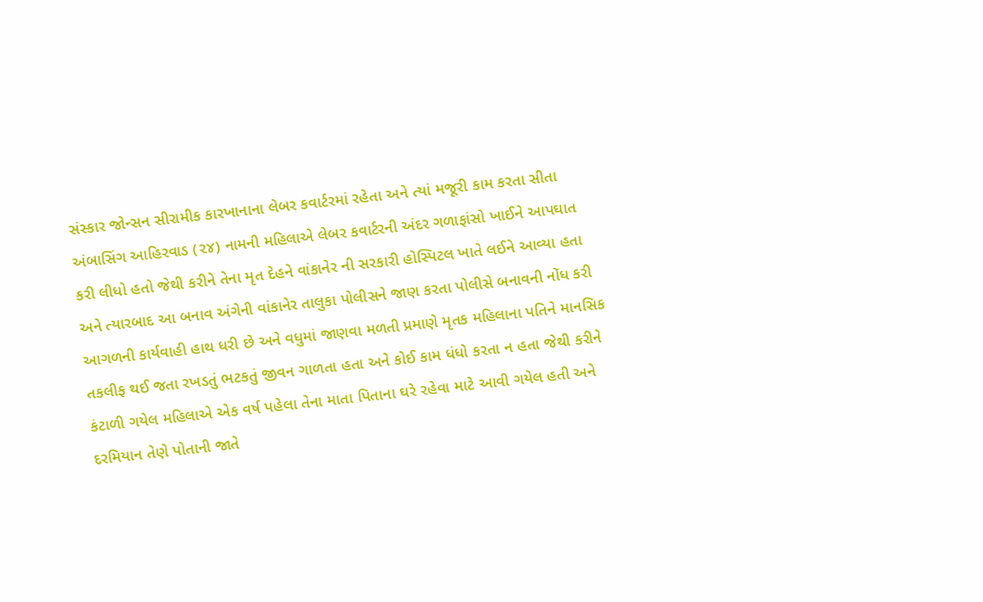સંસ્કાર જોન્સન સીરામીક કારખાનાના લેબર કવાર્ટરમાં રહેતા અને ત્યાં મજૂરી કામ કરતા સીતા અંબાસિંગ આહિરવાડ (૨૪) નામની મહિલાએ લેબર કવાર્ટરની અંદર ગળાફાંસો ખાઈને આપઘાત કરી લીધો હતો જેથી કરીને તેના મૃત દેહને વાંકાનેર ની સરકારી હોસ્પિટલ ખાતે લઈને આવ્યા હતા અને ત્યારબાદ આ બનાવ અંગેની વાંકાનેર તાલુકા પોલીસને જાણ કરતા પોલીસે બનાવની નોંધ કરી આગળની કાર્યવાહી હાથ ધરી છે અને વધુમાં જાણવા મળતી પ્રમાણે મૃતક મહિલાના પતિને માનસિક તકલીફ થઈ જતા રખડતું ભટકતું જીવન ગાળતા હતા અને કોઈ કામ ધંધો કરતા ન હતા જેથી કરીને કંટાળી ગયેલ મહિલાએ એક વર્ષ પહેલા તેના માતા પિતાના ઘરે રહેવા માટે આવી ગયેલ હતી અને દરમિયાન તેણે પોતાની જાતે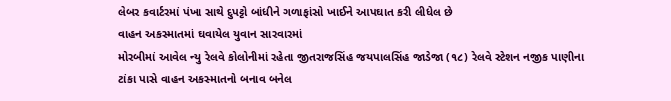લેબર કવાર્ટરમાં પંખા સાથે દુપટ્ટો બાંધીને ગળાફાંસો ખાઈને આપઘાત કરી લીધેલ છે
વાહન અકસ્માતમાં ઘવાયેલ યુવાન સારવારમાં
મોરબીમાં આવેલ ન્યુ રેલવે કોલોનીમાં રહેતા જીતરાજસિંહ જયપાલસિંહ જાડેજા (૧૮) રેલવે સ્ટેશન નજીક પાણીના ટાંકા પાસે વાહન અકસ્માતનો બનાવ બનેલ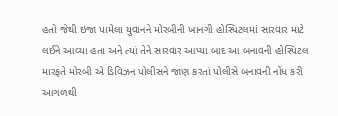હતો જેથી ઇજા પામેલા યુવાનને મોરબીની ખાનગી હોસ્પિટલમાં સારવાર માટે લઈને આવ્યા હતા અને ત્યાં તેને સારવાર આપ્યા બાદ આ બનાવની હોસ્પિટલ મારફતે મોરબી એ ડિવિઝન પોલીસને જાણ કરતાં પોલીસે બનાવની નોંધ કરી આગળથી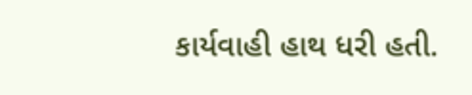કાર્યવાહી હાથ ધરી હતી.